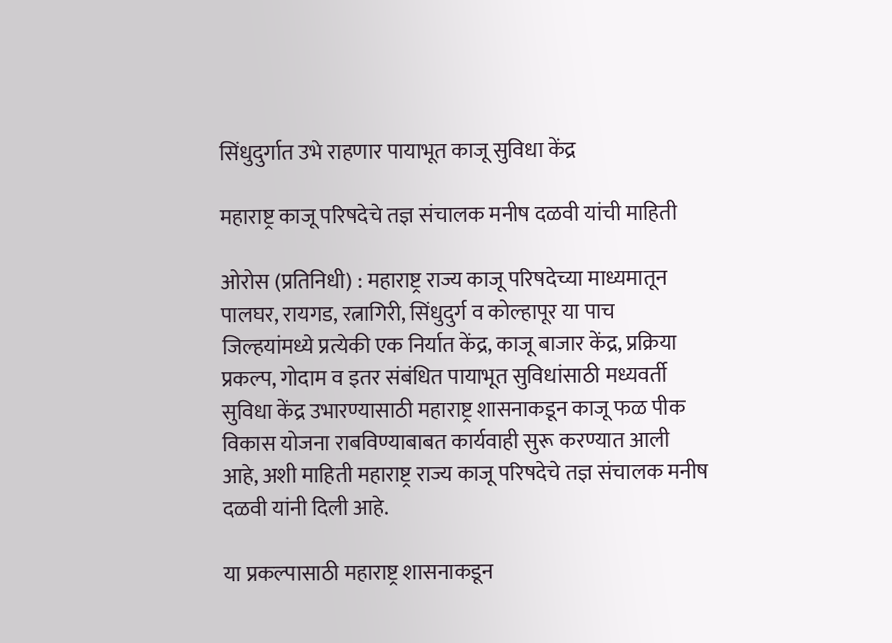सिंधुदुर्गात उभे राहणार पायाभूत काजू सुविधा केंद्र

महाराष्ट्र काजू परिषदेचे तज्ञ संचालक मनीष दळवी यांची माहिती

ओरोस (प्रतिनिधी) : महाराष्ट्र राज्य काजू परिषदेच्या माध्यमातून पालघर, रायगड, रत्नागिरी, सिंधुदुर्ग व कोल्हापूर या पाच जिल्हयांमध्ये प्रत्येकी एक निर्यात केंद्र, काजू बाजार केंद्र, प्रक्रिया प्रकल्प, गोदाम व इतर संबंधित पायाभूत सुविधांसाठी मध्यवर्ती सुविधा केंद्र उभारण्यासाठी महाराष्ट्र शासनाकडून काजू फळ पीक विकास योजना राबविण्याबाबत कार्यवाही सुरू करण्यात आली आहे, अशी माहिती महाराष्ट्र राज्य काजू परिषदेचे तज्ञ संचालक मनीष दळवी यांनी दिली आहे.

या प्रकल्पासाठी महाराष्ट्र शासनाकडून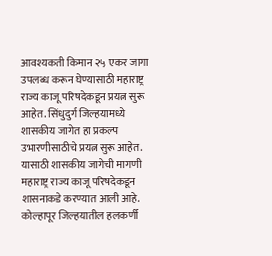आवश्यकती किमान २५ एकर जागा उपलब्ध करून घेण्यासाठी महाराष्ट्र राज्य काजू परिषदेकडून प्रयत्न सुरू आहेत. सिंधुदुर्ग जिल्हयामध्ये शासकीय जागेत हा प्रकल्प उभारणीसाठीचे प्रयत्न सुरू आहेत. यासाठी शासकीय जागेची मागणी महाराष्ट्र राज्य काजू परिषदेकडून शासनाकडे करण्यात आली आहे. कोल्हापूर जिल्हयातील हलकर्णी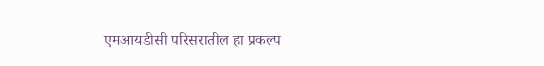एमआयडीसी परिसरातील हा प्रकल्प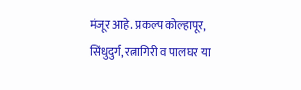मंजूर आहे. प्रकल्प कोल्हापूर, सिंधुदुर्ग, रत्नागिरी व पालघर या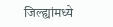जिल्ह्यांमध्ये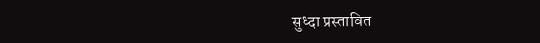सुध्दा प्रस्तावित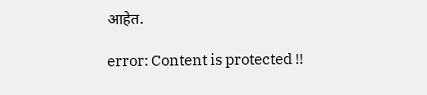आहेत.

error: Content is protected !!